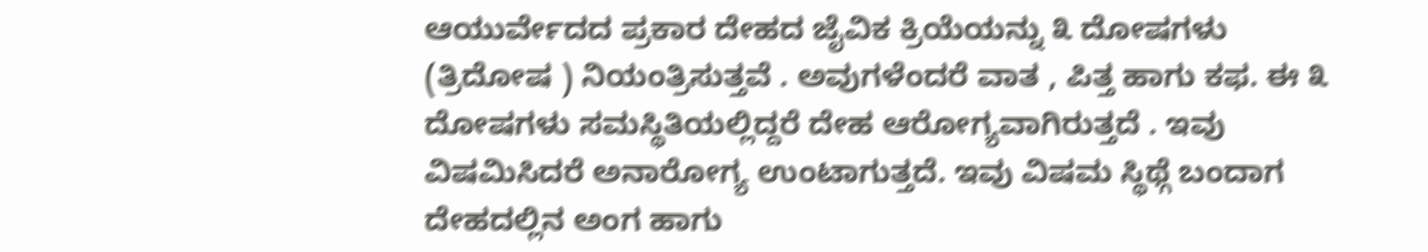ಆಯುರ್ವೇದದ ಪ್ರಕಾರ ದೇಹದ ಜೈವಿಕ ಕ್ರಿಯೆಯನ್ನು ೩ ದೋಷಗಳು (ತ್ರಿದೋಷ ) ನಿಯಂತ್ರಿಸುತ್ತವೆ . ಅವುಗಳೆಂದರೆ ವಾತ , ಪಿತ್ತ ಹಾಗು ಕಫ. ಈ ೩ ದೋಷಗಳು ಸಮಸ್ಥಿತಿಯಲ್ಲಿದ್ದರೆ ದೇಹ ಆರೋಗ್ಯವಾಗಿರುತ್ತದೆ . ಇವು ವಿಷಮಿಸಿದರೆ ಅನಾರೋಗ್ಯ ಉಂಟಾಗುತ್ತದೆ. ಇವು ವಿಷಮ ಸ್ಥಿಥ್ಗೆ ಬಂದಾಗ ದೇಹದಲ್ಲಿನ ಅಂಗ ಹಾಗು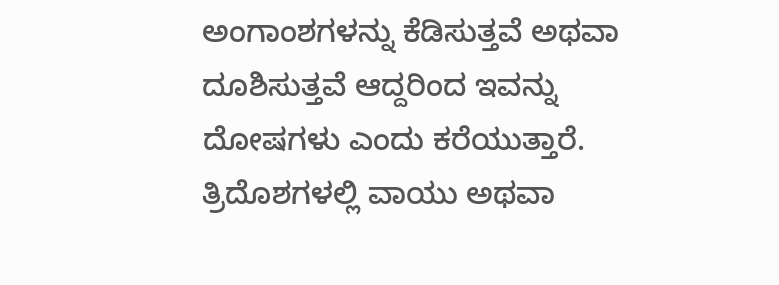ಅಂಗಾಂಶಗಳನ್ನು ಕೆಡಿಸುತ್ತವೆ ಅಥವಾ ದೂಶಿಸುತ್ತವೆ ಆದ್ದರಿಂದ ಇವನ್ನು ದೋಷಗಳು ಎಂದು ಕರೆಯುತ್ತಾರೆ.
ತ್ರಿದೊಶಗಳಲ್ಲಿ ವಾಯು ಅಥವಾ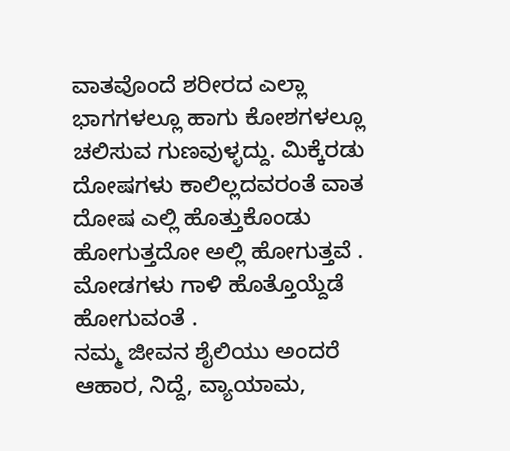ವಾತವೊಂದೆ ಶರೀರದ ಎಲ್ಲಾ ಭಾಗಗಳಲ್ಲೂ ಹಾಗು ಕೋಶಗಳಲ್ಲೂ ಚಲಿಸುವ ಗುಣವುಳ್ಳದ್ದು. ಮಿಕ್ಕೆರಡು ದೋಷಗಳು ಕಾಲಿಲ್ಲದವರಂತೆ ವಾತ ದೋಷ ಎಲ್ಲಿ ಹೊತ್ತುಕೊಂಡು ಹೋಗುತ್ತದೋ ಅಲ್ಲಿ ಹೋಗುತ್ತವೆ . ಮೋಡಗಳು ಗಾಳಿ ಹೊತ್ತೊಯ್ದೆಡೆ ಹೋಗುವಂತೆ .
ನಮ್ಮ ಜೀವನ ಶೈಲಿಯು ಅಂದರೆ ಆಹಾರ, ನಿದ್ದೆ, ವ್ಯಾಯಾಮ,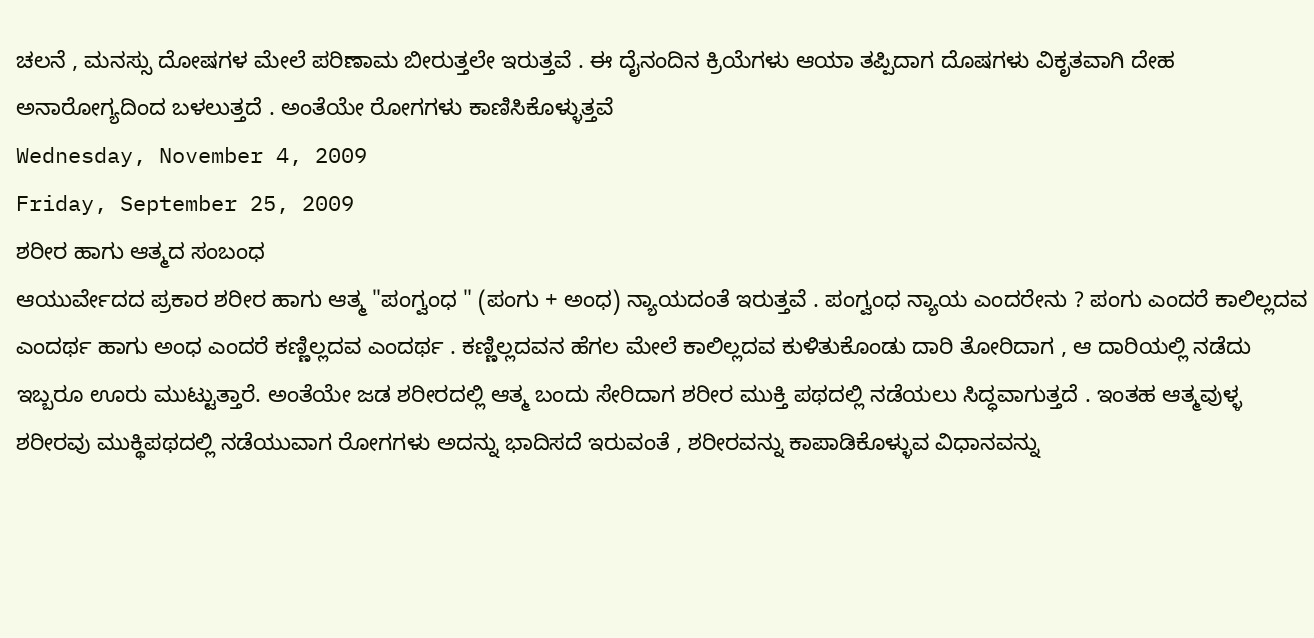ಚಲನೆ , ಮನಸ್ಸು ದೋಷಗಳ ಮೇಲೆ ಪರಿಣಾಮ ಬೀರುತ್ತಲೇ ಇರುತ್ತವೆ . ಈ ದೈನಂದಿನ ಕ್ರಿಯೆಗಳು ಆಯಾ ತಪ್ಪಿದಾಗ ದೊಷಗಳು ವಿಕೃತವಾಗಿ ದೇಹ ಅನಾರೋಗ್ಯದಿಂದ ಬಳಲುತ್ತದೆ . ಅಂತೆಯೇ ರೋಗಗಳು ಕಾಣಿಸಿಕೊಳ್ಳುತ್ತವೆ
Wednesday, November 4, 2009
Friday, September 25, 2009
ಶರೀರ ಹಾಗು ಆತ್ಮದ ಸಂಬಂಧ
ಆಯುರ್ವೇದದ ಪ್ರಕಾರ ಶರೀರ ಹಾಗು ಆತ್ಮ "ಪಂಗ್ವಂಧ " (ಪಂಗು + ಅಂಧ) ನ್ಯಾಯದಂತೆ ಇರುತ್ತವೆ . ಪಂಗ್ವಂಧ ನ್ಯಾಯ ಎಂದರೇನು ? ಪಂಗು ಎಂದರೆ ಕಾಲಿಲ್ಲದವ ಎಂದರ್ಥ ಹಾಗು ಅಂಧ ಎಂದರೆ ಕಣ್ಣಿಲ್ಲದವ ಎಂದರ್ಥ . ಕಣ್ಣಿಲ್ಲದವನ ಹೆಗಲ ಮೇಲೆ ಕಾಲಿಲ್ಲದವ ಕುಳಿತುಕೊಂಡು ದಾರಿ ತೋರಿದಾಗ , ಆ ದಾರಿಯಲ್ಲಿ ನಡೆದು ಇಬ್ಬರೂ ಊರು ಮುಟ್ಟುತ್ತಾರೆ. ಅಂತೆಯೇ ಜಡ ಶರೀರದಲ್ಲಿ ಆತ್ಮ ಬಂದು ಸೇರಿದಾಗ ಶರೀರ ಮುಕ್ತಿ ಪಥದಲ್ಲಿ ನಡೆಯಲು ಸಿದ್ಧವಾಗುತ್ತದೆ . ಇಂತಹ ಆತ್ಮವುಳ್ಳ ಶರೀರವು ಮುಕ್ಥಿಪಥದಲ್ಲಿ ನಡೆಯುವಾಗ ರೋಗಗಳು ಅದನ್ನು ಭಾದಿಸದೆ ಇರುವಂತೆ , ಶರೀರವನ್ನು ಕಾಪಾಡಿಕೊಳ್ಳುವ ವಿಧಾನವನ್ನು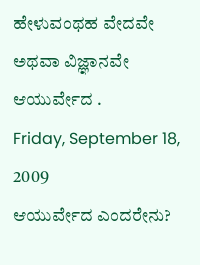ಹೇಳುವಂಥಹ ವೇದವೇ ಅಥವಾ ವಿಜ್ಞಾನವೇ ಆಯುರ್ವೇದ .
Friday, September 18, 2009
ಆಯುರ್ವೇದ ಎಂದರೇನು?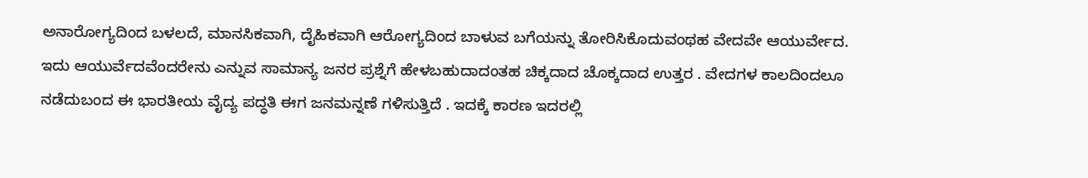ಅನಾರೋಗ್ಯದಿಂದ ಬಳಲದೆ, ಮಾನಸಿಕವಾಗಿ, ದೈಹಿಕವಾಗಿ ಆರೋಗ್ಯದಿಂದ ಬಾಳುವ ಬಗೆಯನ್ನು ತೋರಿಸಿಕೊದುವಂಥಹ ವೇದವೇ ಆಯುರ್ವೇದ. ಇದು ಆಯುರ್ವೆದವೆಂದರೇನು ಎನ್ನುವ ಸಾಮಾನ್ಯ ಜನರ ಪ್ರಶ್ನೆಗೆ ಹೇಳಬಹುದಾದಂತಹ ಚಿಕ್ಕದಾದ ಚೊಕ್ಕದಾದ ಉತ್ತರ . ವೇದಗಳ ಕಾಲದಿಂದಲೂ ನಡೆದುಬಂದ ಈ ಭಾರತೀಯ ವೈದ್ಯ ಪದ್ಧತಿ ಈಗ ಜನಮನ್ನಣೆ ಗಳಿಸುತ್ತಿದೆ . ಇದಕ್ಕೆ ಕಾರಣ ಇದರಲ್ಲಿ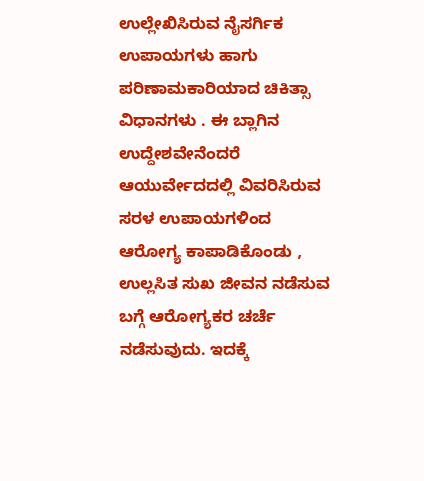ಉಲ್ಲೇಖಿಸಿರುವ ನೈಸರ್ಗಿಕ ಉಪಾಯಗಳು ಹಾಗು ಪರಿಣಾಮಕಾರಿಯಾದ ಚಿಕಿತ್ಸಾ ವಿಧಾನಗಳು . ಈ ಬ್ಲಾಗಿನ ಉದ್ದೇಶವೇನೆಂದರೆ ಆಯುರ್ವೇದದಲ್ಲಿ ವಿವರಿಸಿರುವ ಸರಳ ಉಪಾಯಗಳಿಂದ ಆರೋಗ್ಯ ಕಾಪಾಡಿಕೊಂಡು , ಉಲ್ಲಸಿತ ಸುಖ ಜೀವನ ನಡೆಸುವ ಬಗ್ಗೆ ಆರೋಗ್ಯಕರ ಚರ್ಚೆ ನಡೆಸುವುದು. ಇದಕ್ಕೆ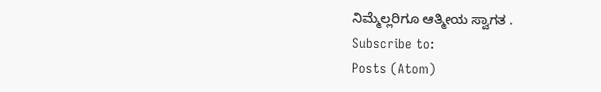ನಿಮ್ಮೆಲ್ಲರಿಗೂ ಆತ್ಮೀಯ ಸ್ವಾಗತ .
Subscribe to:
Posts (Atom)